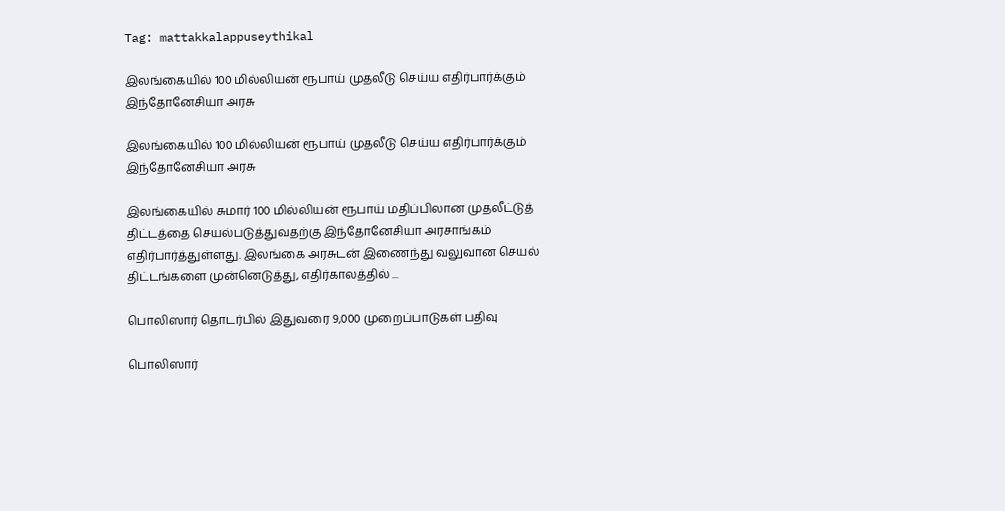Tag: mattakkalappuseythikal

இலங்கையில் 100 மில்லியன் ரூபாய் முதலீடு செய்ய எதிர்பார்க்கும் இந்தோனேசியா அரசு

இலங்கையில் 100 மில்லியன் ரூபாய் முதலீடு செய்ய எதிர்பார்க்கும் இந்தோனேசியா அரசு

இலங்கையில் சுமார் 100 மில்லியன் ரூபாய் மதிப்பிலான முதலீட்டுத் திட்டத்தை செயல்படுத்துவதற்கு இந்தோனேசியா அரசாங்கம் எதிர்பார்த்துள்ளது. இலங்கை அரசுடன் இணைந்து வலுவான செயல் திட்டங்களை முன்னெடுத்து, எதிர்காலத்தில் ...

பொலிஸார் தொடர்பில் இதுவரை 9,000 முறைப்பாடுகள் பதிவு

பொலிஸார்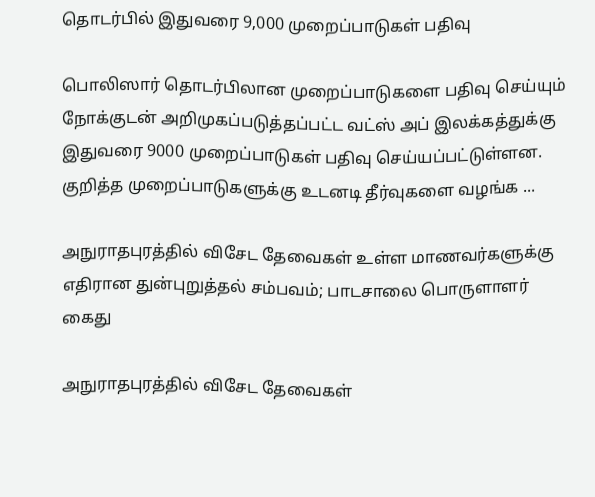தொடர்பில் இதுவரை 9,000 முறைப்பாடுகள் பதிவு

பொலிஸார் தொடர்பிலான முறைப்பாடுகளை பதிவு செய்யும் நோக்குடன் அறிமுகப்படுத்தப்பட்ட வட்ஸ் அப் இலக்கத்துக்கு இதுவரை 9000 முறைப்பாடுகள் பதிவு செய்யப்பட்டுள்ளன. குறித்த முறைப்பாடுகளுக்கு உடனடி தீர்வுகளை வழங்க ...

அநுராதபுரத்தில் விசேட தேவைகள் உள்ள மாணவர்களுக்கு எதிரான துன்புறுத்தல் சம்பவம்; பாடசாலை பொருளாளர் கைது

அநுராதபுரத்தில் விசேட தேவைகள்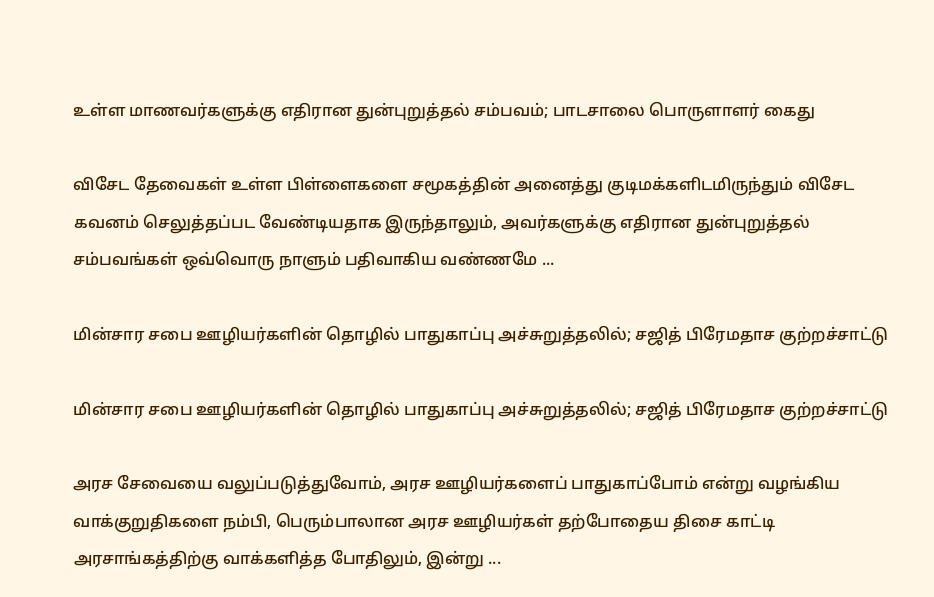உள்ள மாணவர்களுக்கு எதிரான துன்புறுத்தல் சம்பவம்; பாடசாலை பொருளாளர் கைது

விசேட தேவைகள் உள்ள பிள்ளைகளை சமூகத்தின் அனைத்து குடிமக்களிடமிருந்தும் விசேட கவனம் செலுத்தப்பட வேண்டியதாக இருந்தாலும், அவர்களுக்கு எதிரான துன்புறுத்தல் சம்பவங்கள் ஒவ்வொரு நாளும் பதிவாகிய வண்ணமே ...

மின்சார சபை ஊழியர்களின் தொழில் பாதுகாப்பு அச்சுறுத்தலில்; சஜித் பிரேமதாச குற்றச்சாட்டு

மின்சார சபை ஊழியர்களின் தொழில் பாதுகாப்பு அச்சுறுத்தலில்; சஜித் பிரேமதாச குற்றச்சாட்டு

அரச சேவையை வலுப்படுத்துவோம், அரச ஊழியர்களைப் பாதுகாப்போம் என்று வழங்கிய வாக்குறுதிகளை நம்பி, பெரும்பாலான அரச ஊழியர்கள் தற்போதைய திசை காட்டி அரசாங்கத்திற்கு வாக்களித்த போதிலும், இன்று ...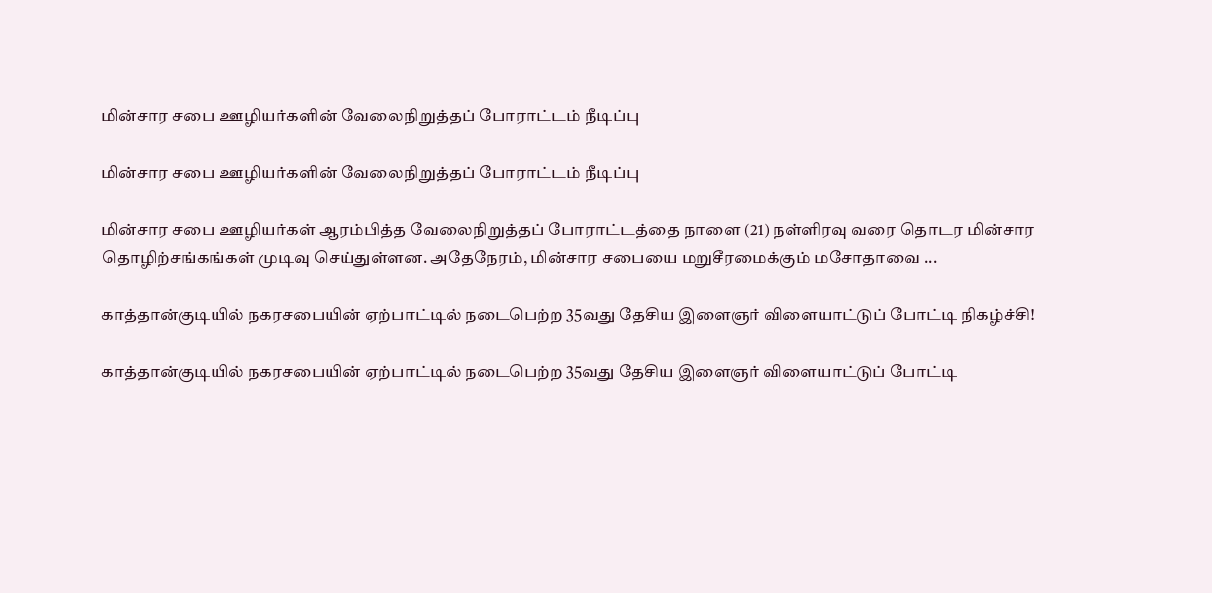மின்சார சபை ஊழியர்களின் வேலைநிறுத்தப் போராட்டம் நீடிப்பு

மின்சார சபை ஊழியர்களின் வேலைநிறுத்தப் போராட்டம் நீடிப்பு

மின்சார சபை ஊழியர்கள் ஆரம்பித்த வேலைநிறுத்தப் போராட்டத்தை நாளை (21) நள்ளிரவு வரை தொடர மின்சார தொழிற்சங்கங்கள் முடிவு செய்துள்ளன. அதேநேரம், மின்சார சபையை மறுசீரமைக்கும் மசோதாவை ...

காத்தான்குடியில் நகரசபையின் ஏற்பாட்டில் நடைபெற்ற 35வது தேசிய இளைஞர் விளையாட்டுப் போட்டி நிகழ்ச்சி!

காத்தான்குடியில் நகரசபையின் ஏற்பாட்டில் நடைபெற்ற 35வது தேசிய இளைஞர் விளையாட்டுப் போட்டி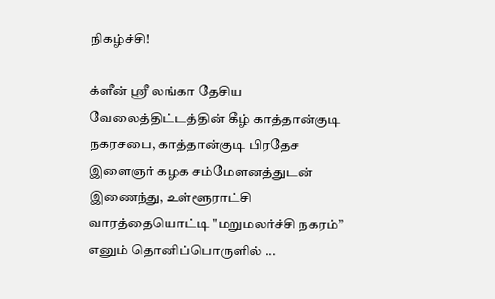நிகழ்ச்சி!

க்ளீன் ஸ்ரீ லங்கா தேசிய வேலைத்திட்டத்தின் கீழ் காத்தான்குடி நகரசபை, காத்தான்குடி பிரதேச இளைஞர் கழக சம்மேளனத்துடன் இணைந்து, உள்ளூராட்சி வாரத்தையொட்டி "மறுமலர்ச்சி நகரம்” எனும் தொனிப்பொருளில் ...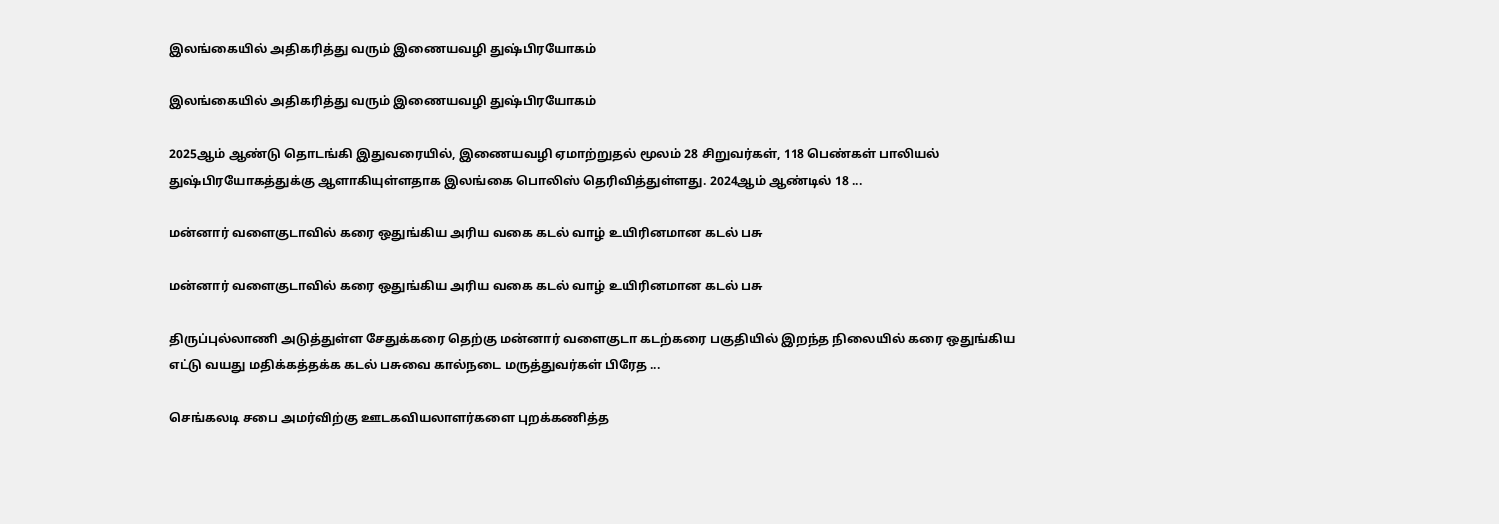இலங்கையில் அதிகரித்து வரும் இணையவழி துஷ்பிரயோகம்

இலங்கையில் அதிகரித்து வரும் இணையவழி துஷ்பிரயோகம்

2025ஆம் ஆண்டு தொடங்கி இதுவரையில், இணையவழி ஏமாற்றுதல் மூலம் 28 சிறுவர்கள், 118 பெண்கள் பாலியல் துஷ்பிரயோகத்துக்கு ஆளாகியுள்ளதாக இலங்கை பொலிஸ் தெரிவித்துள்ளது. 2024ஆம் ஆண்டில் 18 ...

மன்னார் வளைகுடாவில் கரை ஒதுங்கிய அரிய வகை கடல் வாழ் உயிரினமான கடல் பசு

மன்னார் வளைகுடாவில் கரை ஒதுங்கிய அரிய வகை கடல் வாழ் உயிரினமான கடல் பசு

திருப்புல்லாணி அடுத்துள்ள சேதுக்கரை தெற்கு மன்னார் வளைகுடா கடற்கரை பகுதியில் இறந்த நிலையில் கரை ஒதுங்கிய எட்டு வயது மதிக்கத்தக்க கடல் பசுவை கால்நடை மருத்துவர்கள் பிரேத ...

செங்கலடி சபை அமர்விற்கு ஊடகவியலாளர்களை புறக்கணித்த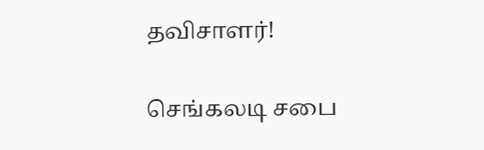தவிசாளர்!

செங்கலடி சபை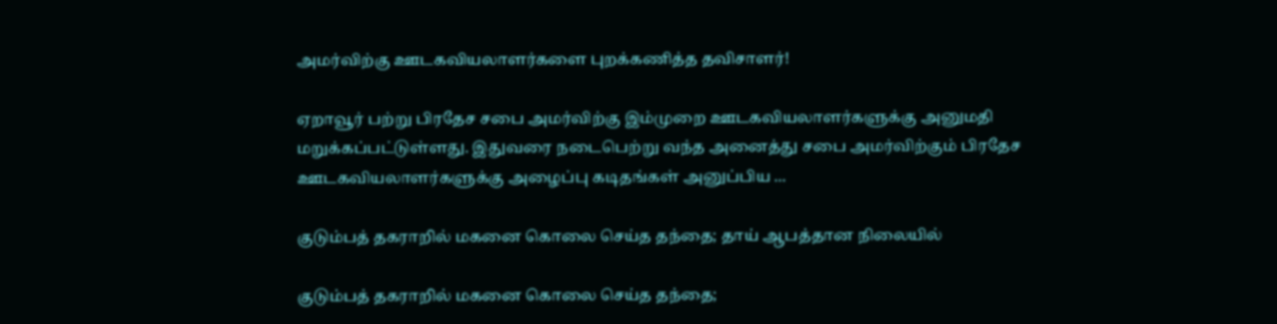அமர்விற்கு ஊடகவியலாளர்களை புறக்கணித்த தவிசாளர்!

ஏறாவூர் பற்று பிரதேச சபை அமர்விற்கு இம்முறை ஊடகவியலாளர்களுக்கு அனுமதி மறுக்கப்பட்டுள்ளது. இதுவரை நடைபெற்று வந்த அனைத்து சபை அமர்விற்கும் பிரதேச ஊடகவியலாளர்களுக்கு அழைப்பு கடிதங்கள் அனுப்பிய ...

குடும்பத் தகராறில் மகனை கொலை செய்த தந்தை; தாய் ஆபத்தான நிலையில்

குடும்பத் தகராறில் மகனை கொலை செய்த தந்தை;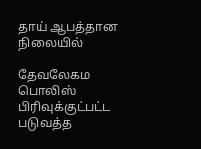தாய் ஆபத்தான நிலையில்

தேவலேகம பொலிஸ் பிரிவுக்குட்பட்ட படுவத்த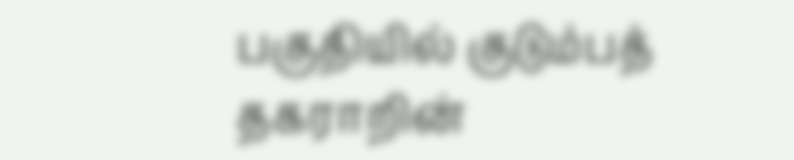பகுதியில் குடும்பத் தகராறின்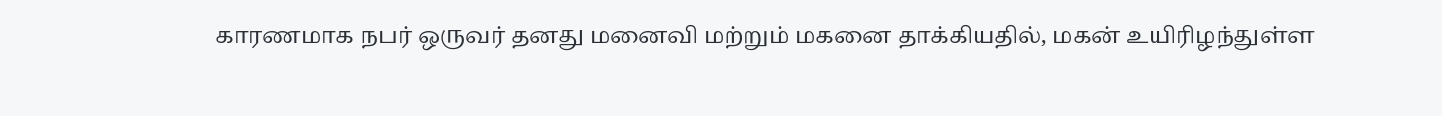காரணமாக நபர் ஒருவர் தனது மனைவி மற்றும் மகனை தாக்கியதில், மகன் உயிரிழந்துள்ள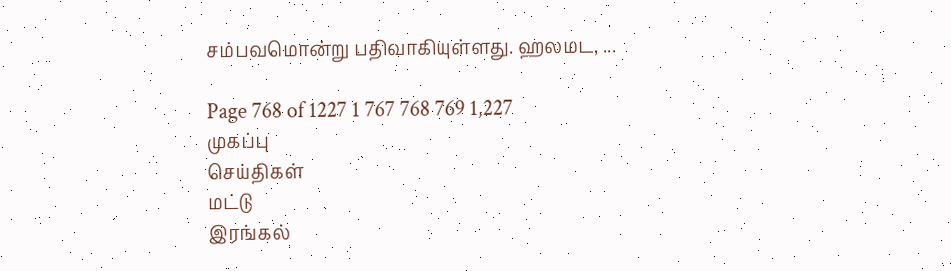சம்பவமொன்று பதிவாகியுள்ளது. ஹலமட, ...

Page 768 of 1227 1 767 768 769 1,227
முகப்பு
செய்திகள்
மட்டு
இரங்கல்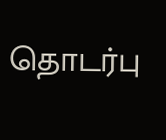தொடர்பு